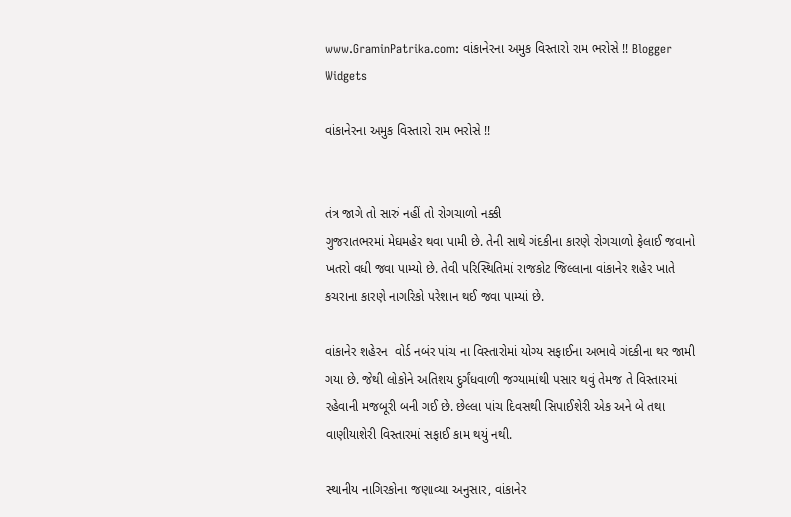www.GraminPatrika.com: વાંકાનેરના અમુક વિસ્તારો રામ ભરોસે !! Blogger Widgets

વાંકાનેરના અમુક વિસ્તારો રામ ભરોસે !!


તંત્ર જાગે તો સારું નહીં તો રોગચાળો નક્કી
ગુજરાતભરમાં મેઘમહેર થવા પામી છે. તેની સાથે ગંદકીના કારણે રોગચાળો ફેલાઈ જવાનો ખતરો વધી જવા પામ્યો છે. તેવી પરિસ્થિતિમાં રાજકોટ જિલ્લાના વાંકાનેર શહેર ખાતે કચરાના કારણે નાગરિકો પરેશાન થઈ જવા પામ્યાં છે.

વાંકાનેર શહેરન  વોર્ડ નબંર પાંચ ના વિસ્તારોમાં યોગ્ય સફાઈના અભાવે ગંદકીના થર જામી ગયા છે. જેથી લોકોને અતિશય દુર્ગંધવાળી જગ્યામાંથી પસાર થવું તેમજ તે વિસ્તારમાં રહેવાની મજબૂરી બની ગઈ છે. છેલ્લા પાંચ દિવસથી સિપાઈશેરી એક અને બે તથા વાણીયાશેરી વિસ્તારમાં સફાઈ કામ થયું નથી.

સ્થાનીય નાગિરકોના જણાવ્યા અનુસાર, વાંકાનેર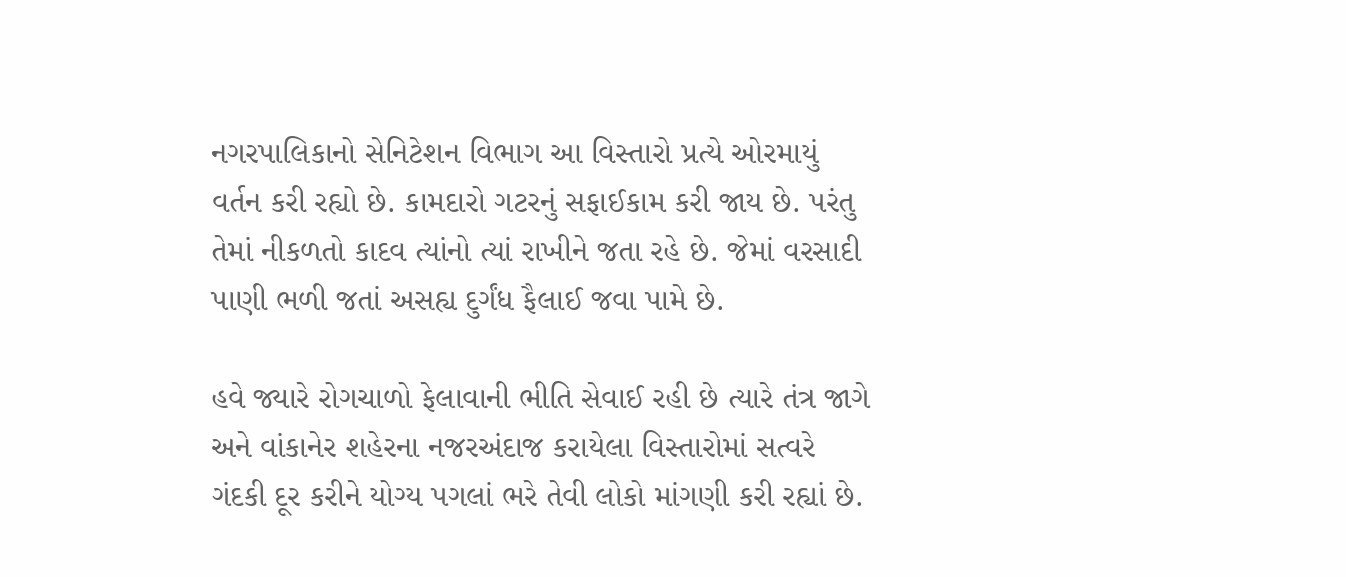નગરપાલિકાનો સેનિટેશન વિભાગ આ વિસ્તારો પ્રત્યે ઓરમાયું વર્તન કરી રહ્યો છે. કામદારો ગટરનું સફાઈકામ કરી જાય છે. પરંતુ તેમાં નીકળતો કાદવ ત્યાંનો ત્યાં રાખીને જતા રહે છે. જેમાં વરસાદી પાણી ભળી જતાં અસહ્ય દુર્ગંધ ફૈલાઈ જવા પામે છે.

હવે જ્યારે રોગચાળો ફેલાવાની ભીતિ સેવાઈ રહી છે ત્યારે તંત્ર જાગે અને વાંકાનેર શહેરના નજરઅંદાજ કરાયેલા વિસ્તારોમાં સત્વરે ગંદકી દૂર કરીને યોગ્ય પગલાં ભરે તેવી લોકો માંગણી કરી રહ્યાં છે.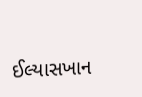ઈલ્યાસખાન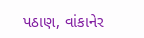પઠાણ, વાંકાનેર